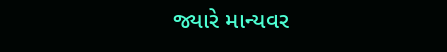જ્યારે માન્યવર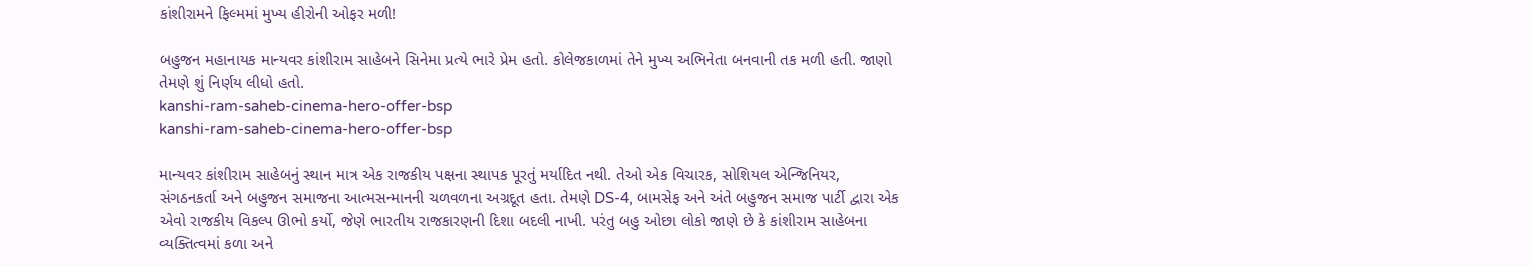કાંશીરામને ફિલ્મમાં મુખ્ય હીરોની ઓફર મળી!

બહુજન મહાનાયક માન્યવર કાંશીરામ સાહેબને સિનેમા પ્રત્યે ભારે પ્રેમ હતો. કોલેજકાળમાં તેને મુખ્ય અભિનેતા બનવાની તક મળી હતી. જાણો તેમણે શું નિર્ણય લીધો હતો.
kanshi-ram-saheb-cinema-hero-offer-bsp
kanshi-ram-saheb-cinema-hero-offer-bsp

માન્યવર કાંશીરામ સાહેબનું સ્થાન માત્ર એક રાજકીય પક્ષના સ્થાપક પૂરતું મર્યાદિત નથી. તેઓ એક વિચારક, સોશિયલ એન્જિનિયર, સંગઠનકર્તા અને બહુજન સમાજના આત્મસન્માનની ચળવળના અગ્રદૂત હતા. તેમણે DS-4, બામસેફ અને અંતે બહુજન સમાજ પાર્ટી દ્વારા એક એવો રાજકીય વિકલ્પ ઊભો કર્યો, જેણે ભારતીય રાજકારણની દિશા બદલી નાખી. પરંતુ બહુ ઓછા લોકો જાણે છે કે કાંશીરામ સાહેબના વ્યક્તિત્વમાં કળા અને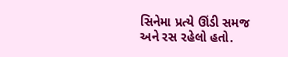સિનેમા પ્રત્યે ઊંડી સમજ અને રસ રહેલો હતો.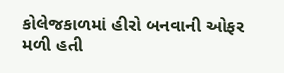કોલેજકાળમાં હીરો બનવાની ઓફર મળી હતી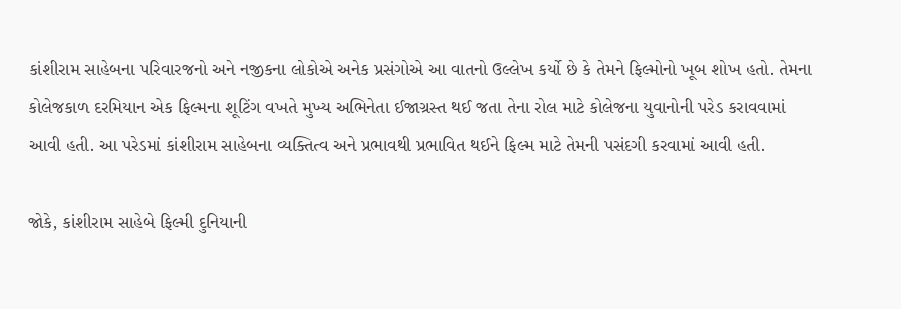કાંશીરામ સાહેબના પરિવારજનો અને નજીકના લોકોએ અનેક પ્રસંગોએ આ વાતનો ઉલ્લેખ કર્યો છે કે તેમને ફિલ્મોનો ખૂબ શોખ હતો. તેમના કોલેજકાળ દરમિયાન એક ફિલ્મના શૂટિંગ વખતે મુખ્ય અભિનેતા ઈજાગ્રસ્ત થઈ જતા તેના રોલ માટે કોલેજના યુવાનોની પરેડ કરાવવામાં આવી હતી. આ પરેડમાં કાંશીરામ સાહેબના વ્યક્તિત્વ અને પ્રભાવથી પ્રભાવિત થઈને ફિલ્મ માટે તેમની પસંદગી કરવામાં આવી હતી.

જોકે, કાંશીરામ સાહેબે ફિલ્મી દુનિયાની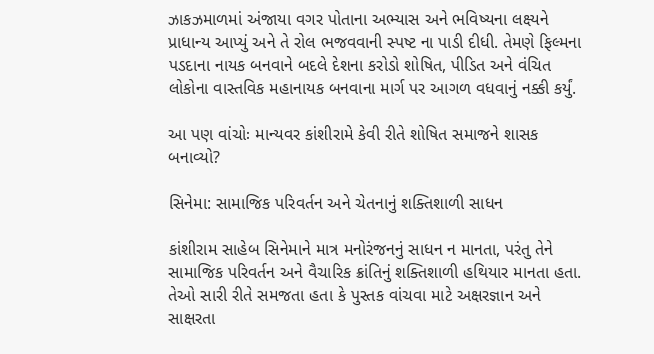ઝાકઝમાળમાં અંજાયા વગર પોતાના અભ્યાસ અને ભવિષ્યના લક્ષ્યને પ્રાધાન્ય આપ્યું અને તે રોલ ભજવવાની સ્પષ્ટ ના પાડી દીધી. તેમણે ફિલ્મના પડદાના નાયક બનવાને બદલે દેશના કરોડો શોષિત, પીડિત અને વંચિત લોકોના વાસ્તવિક મહાનાયક બનવાના માર્ગ પર આગળ વધવાનું નક્કી કર્યું.

આ પણ વાંચોઃ માન્યવર કાંશીરામે કેવી રીતે શોષિત સમાજને શાસક બનાવ્યો?

સિનેમા: સામાજિક પરિવર્તન અને ચેતનાનું શક્તિશાળી સાધન

કાંશીરામ સાહેબ સિનેમાને માત્ર મનોરંજનનું સાધન ન માનતા, પરંતુ તેને સામાજિક પરિવર્તન અને વૈચારિક ક્રાંતિનું શક્તિશાળી હથિયાર માનતા હતા. તેઓ સારી રીતે સમજતા હતા કે પુસ્તક વાંચવા માટે અક્ષરજ્ઞાન અને સાક્ષરતા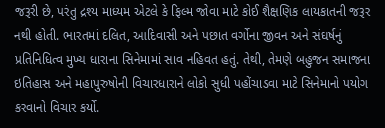જરૂરી છે, પરંતુ દ્રશ્ય માધ્યમ એટલે કે ફિલ્મ જોવા માટે કોઈ શૈક્ષણિક લાયકાતની જરૂર નથી હોતી. ભારતમાં દલિત, આદિવાસી અને પછાત વર્ગોના જીવન અને સંઘર્ષનું પ્રતિનિધિત્વ મુખ્ય ધારાના સિનેમામાં સાવ નહિવત હતું. તેથી, તેમણે બહુજન સમાજના ઇતિહાસ અને મહાપુરુષોની વિચારધારાને લોકો સુધી પહોંચાડવા માટે સિનેમાનો પયોગ કરવાનો વિચાર કર્યો.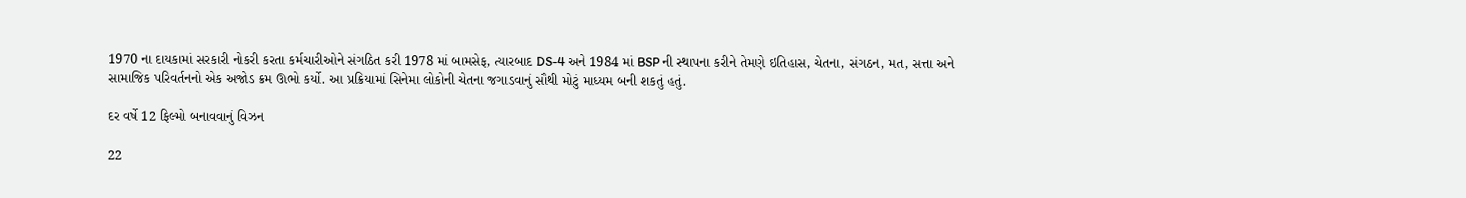1970 ના દાયકામાં સરકારી નોકરી કરતા કર્મચારીઓને સંગઠિત કરી 1978 માં બામસેફ, ત્યારબાદ DS-4 અને 1984 માં BSP ની સ્થાપના કરીને તેમણે ઇતિહાસ, ચેતના, સંગઠન, મત, સત્તા અને સામાજિક પરિવર્તનનો એક અજોડ ક્રમ ઊભો કર્યો. આ પ્રક્રિયામાં સિનેમા લોકોની ચેતના જગાડવાનું સૌથી મોટું માધ્યમ બની શકતું હતું.

દર વર્ષે 12 ફિલ્મો બનાવવાનું વિઝન

22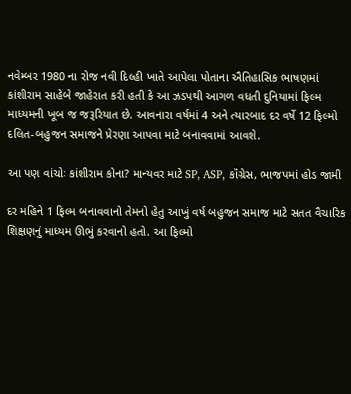નવેમ્બર 1980 ના રોજ નવી દિલ્હી ખાતે આપેલા પોતાના ઐતિહાસિક ભાષણમાં કાંશીરામ સાહેબે જાહેરાત કરી હતી કે આ ઝડપથી આગળ વધતી દુનિયામાં ફિલ્મ માધ્યમની ખૂબ જ જરૂરિયાત છે. આવનારા વર્ષમાં 4 અને ત્યારબાદ દર વર્ષે 12 ફિલ્મો દલિત-બહુજન સમાજને પ્રેરણા આપવા માટે બનાવવામાં આવશે.

આ પણ વાંચોઃ કાંશીરામ કોના? માન્યવર માટે SP, ASP, કૉંગ્રેસ, ભાજપમાં હોડ જામી

દર મહિને 1 ફિલ્મ બનાવવાનો તેમનો હેતુ આખું વર્ષ બહુજન સમાજ માટે સતત વૈચારિક શિક્ષણનું માધ્યમ ઊભું કરવાનો હતો. આ ફિલ્મો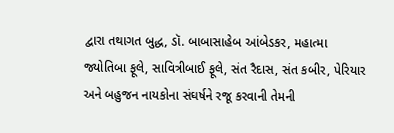દ્વારા તથાગત બુદ્ધ, ડૉ. બાબાસાહેબ આંબેડકર, મહાત્મા જ્યોતિબા ફૂલે, સાવિત્રીબાઈ ફૂલે, સંત રૈદાસ, સંત કબીર, પેરિયાર અને બહુજન નાયકોના સંઘર્ષને રજૂ કરવાની તેમની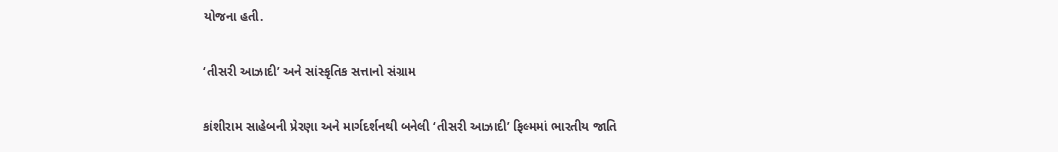યોજના હતી.

‘તીસરી આઝાદી’ અને સાંસ્કૃતિક સત્તાનો સંગ્રામ

કાંશીરામ સાહેબની પ્રેરણા અને માર્ગદર્શનથી બનેલી ‘તીસરી આઝાદી’ ફિલ્મમાં ભારતીય જાતિ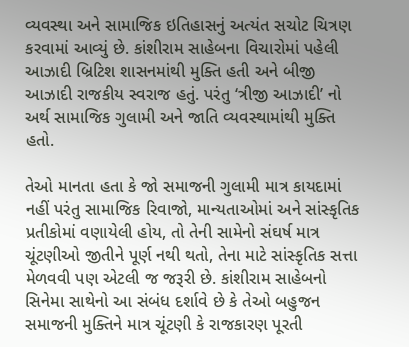વ્યવસ્થા અને સામાજિક ઇતિહાસનું અત્યંત સચોટ ચિત્રણ કરવામાં આવ્યું છે. કાંશીરામ સાહેબના વિચારોમાં પહેલી આઝાદી બ્રિટિશ શાસનમાંથી મુક્તિ હતી અને બીજી આઝાદી રાજકીય સ્વરાજ હતું. પરંતુ ‘ત્રીજી આઝાદી’ નો અર્થ સામાજિક ગુલામી અને જાતિ વ્યવસ્થામાંથી મુક્તિ હતો.

તેઓ માનતા હતા કે જો સમાજની ગુલામી માત્ર કાયદામાં નહીં પરંતુ સામાજિક રિવાજો, માન્યતાઓમાં અને સાંસ્કૃતિક પ્રતીકોમાં વણાયેલી હોય, તો તેની સામેનો સંઘર્ષ માત્ર ચૂંટણીઓ જીતીને પૂર્ણ નથી થતો, તેના માટે સાંસ્કૃતિક સત્તા મેળવવી પણ એટલી જ જરૂરી છે. કાંશીરામ સાહેબનો સિનેમા સાથેનો આ સંબંધ દર્શાવે છે કે તેઓ બહુજન સમાજની મુક્તિને માત્ર ચૂંટણી કે રાજકારણ પૂરતી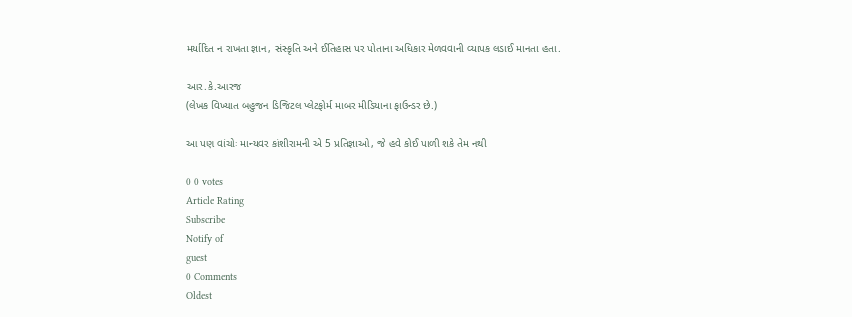મર્યાદિત ન રાખતા જ્ઞાન, સંસ્કૃતિ અને ઈતિહાસ પર પોતાના અધિકાર મેળવવાની વ્યાપક લડાઈ માનતા હતા.

આર.કે.આરજ
(લેખક વિખ્યાત બહુજન ડિજિટલ પ્લેટફોર્મ માબર મીડિયાના ફાઉન્ડર છે.)

આ પણ વાંચોઃ માન્યવર કાંશીરામની એ 5 પ્રતિજ્ઞાઓ, જે હવે કોઈ પાળી શકે તેમ નથી

0 0 votes
Article Rating
Subscribe
Notify of
guest
0 Comments
Oldest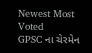Newest Most Voted
GPSC ના ચેરમેન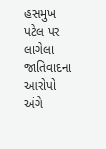હસમુખ પટેલ પર લાગેલા જાતિવાદના આરોપો અંગે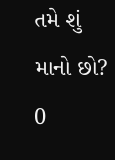તમે શું માનો છો?
0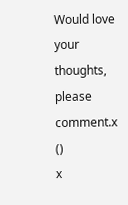Would love your thoughts, please comment.x
()
x